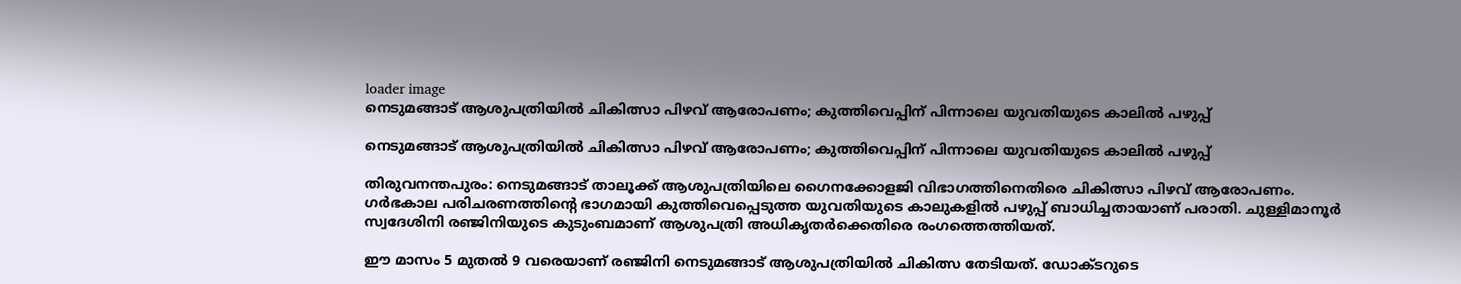loader image
നെടുമങ്ങാട് ആശുപത്രിയിൽ ചികിത്സാ പിഴവ് ആരോപണം; കുത്തിവെപ്പിന് പിന്നാലെ യുവതിയുടെ കാലിൽ പഴുപ്പ്

നെടുമങ്ങാട് ആശുപത്രിയിൽ ചികിത്സാ പിഴവ് ആരോപണം; കുത്തിവെപ്പിന് പിന്നാലെ യുവതിയുടെ കാലിൽ പഴുപ്പ്

തിരുവനന്തപുരം: നെടുമങ്ങാട് താലൂക്ക് ആശുപത്രിയിലെ ഗൈനക്കോളജി വിഭാഗത്തിനെതിരെ ചികിത്സാ പിഴവ് ആരോപണം. ഗർഭകാല പരിചരണത്തിന്റെ ഭാഗമായി കുത്തിവെപ്പെടുത്ത യുവതിയുടെ കാലുകളിൽ പഴുപ്പ് ബാധിച്ചതായാണ് പരാതി. ചുള്ളിമാനൂർ സ്വദേശിനി രഞ്ജിനിയുടെ കുടുംബമാണ് ആശുപത്രി അധികൃതർക്കെതിരെ രംഗത്തെത്തിയത്.

ഈ മാസം 5 മുതൽ 9 വരെയാണ് രഞ്ജിനി നെടുമങ്ങാട് ആശുപത്രിയിൽ ചികിത്സ തേടിയത്. ഡോക്ടറുടെ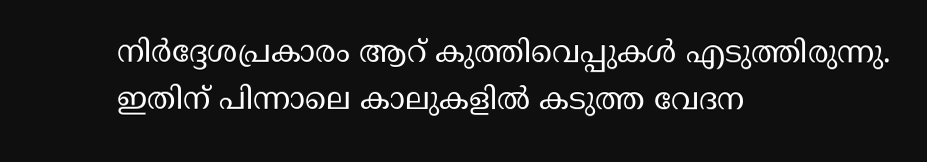നിർദ്ദേശപ്രകാരം ആറ് കുത്തിവെപ്പുകൾ എടുത്തിരുന്നു. ഇതിന് പിന്നാലെ കാലുകളിൽ കടുത്ത വേദന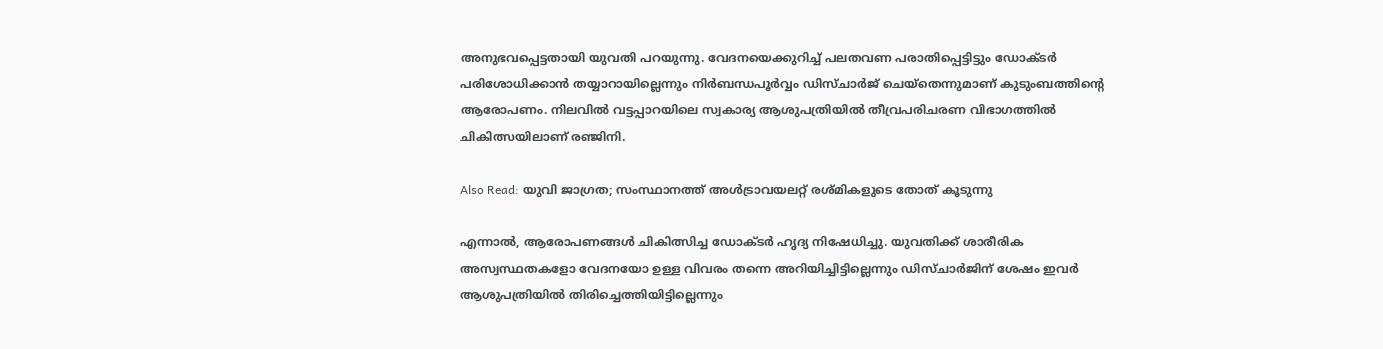അനുഭവപ്പെട്ടതായി യുവതി പറയുന്നു. വേദനയെക്കുറിച്ച് പലതവണ പരാതിപ്പെട്ടിട്ടും ഡോക്ടർ പരിശോധിക്കാൻ തയ്യാറായില്ലെന്നും നിർബന്ധപൂർവ്വം ഡിസ്ചാർജ് ചെയ്തെന്നുമാണ് കുടുംബത്തിന്റെ ആരോപണം. നിലവിൽ വട്ടപ്പാറയിലെ സ്വകാര്യ ആശുപത്രിയിൽ തീവ്രപരിചരണ വിഭാഗത്തിൽ ചികിത്സയിലാണ് രഞ്ജിനി.

Also Read: യുവി ജാഗ്രത; സംസ്ഥാനത്ത് അൾട്രാവയലറ്റ് രശ്മികളുടെ തോത് കൂടുന്നു

എന്നാൽ, ആരോപണങ്ങൾ ചികിത്സിച്ച ഡോക്ടർ ഹൃദ്യ നിഷേധിച്ചു. യുവതിക്ക് ശാരീരിക അസ്വസ്ഥതകളോ വേദനയോ ഉള്ള വിവരം തന്നെ അറിയിച്ചിട്ടില്ലെന്നും ഡിസ്ചാർജിന് ശേഷം ഇവർ ആശുപത്രിയിൽ തിരിച്ചെത്തിയിട്ടില്ലെന്നും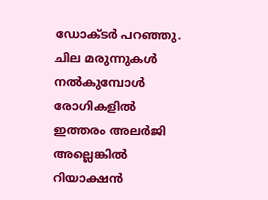ഡോക്ടർ പറഞ്ഞു. ചില മരുന്നുകൾ നൽകുമ്പോൾ രോഗികളിൽ ഇത്തരം അലർജി അല്ലെങ്കിൽ റിയാക്ഷൻ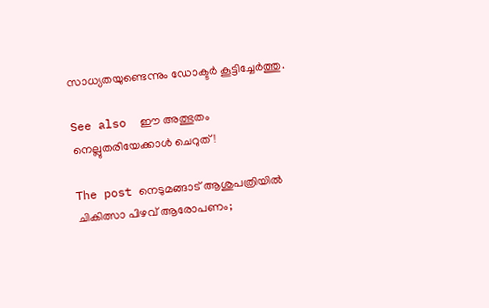സാധ്യതയുണ്ടെന്നും ഡോക്ടർ കൂട്ടിച്ചേർത്തു.

See also  ഈ അത്ഭുതം നെല്ലുതരിയേക്കാൾ ചെറുത്!

The post നെടുമങ്ങാട് ആശുപത്രിയിൽ ചികിത്സാ പിഴവ് ആരോപണം;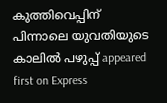കുത്തിവെപ്പിന് പിന്നാലെ യുവതിയുടെ കാലിൽ പഴുപ്പ് appeared first on Express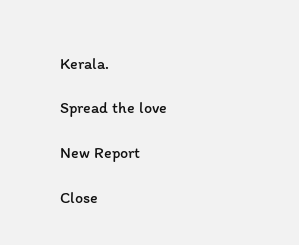Kerala.

Spread the love

New Report

Close